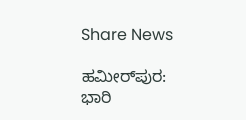Share News

ಹಮೀರ್‌ಪುರ: ಭಾರಿ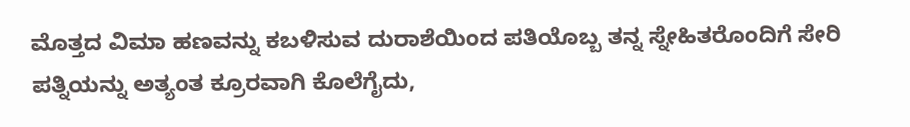ಮೊತ್ತದ ವಿಮಾ ಹಣವನ್ನು ಕಬಳಿಸುವ ದುರಾಶೆಯಿಂದ ಪತಿಯೊಬ್ಬ ತನ್ನ ಸ್ನೇಹಿತರೊಂದಿಗೆ ಸೇರಿ ಪತ್ನಿಯನ್ನು ಅತ್ಯಂತ ಕ್ರೂರವಾಗಿ ಕೊಲೆಗೈದು,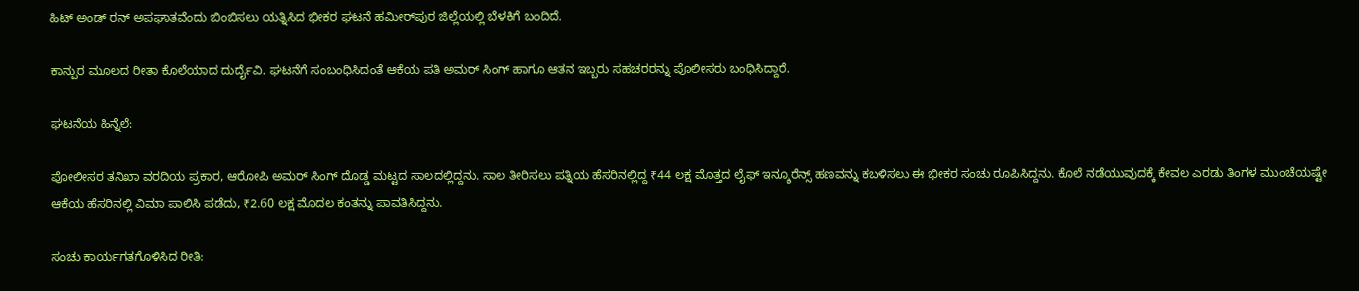ಹಿಟ್ ಅಂಡ್ ರನ್ ಅಪಘಾತವೆಂದು ಬಿಂಬಿಸಲು ಯತ್ನಿಸಿದ ಭೀಕರ ಘಟನೆ ಹಮೀರ್‌ಪುರ ಜಿಲ್ಲೆಯಲ್ಲಿ ಬೆಳಕಿಗೆ ಬಂದಿದೆ.

ಕಾನ್ಪುರ ಮೂಲದ ರೀತಾ ಕೊಲೆಯಾದ ದುರ್ದೈವಿ. ಘಟನೆಗೆ ಸಂಬಂಧಿಸಿದಂತೆ ಆಕೆಯ ಪತಿ ಅಮರ್ ಸಿಂಗ್ ಹಾಗೂ ಆತನ ಇಬ್ಬರು ಸಹಚರರನ್ನು ಪೊಲೀಸರು ಬಂಧಿಸಿದ್ದಾರೆ.

ಘಟನೆಯ ಹಿನ್ನೆಲೆ:

ಪೋಲೀಸರ ತನಿಖಾ ವರದಿಯ ಪ್ರಕಾರ, ಆರೋಪಿ ಅಮರ್ ಸಿಂಗ್ ದೊಡ್ಡ ಮಟ್ಟದ ಸಾಲದಲ್ಲಿದ್ದನು. ಸಾಲ ತೀರಿಸಲು ಪತ್ನಿಯ ಹೆಸರಿನಲ್ಲಿದ್ದ ₹44 ಲಕ್ಷ ಮೊತ್ತದ ಲೈಫ್ ಇನ್ಶೂರೆನ್ಸ್ ಹಣವನ್ನು ಕಬಳಿಸಲು ಈ ಭೀಕರ ಸಂಚು ರೂಪಿಸಿದ್ದನು. ಕೊಲೆ ನಡೆಯುವುದಕ್ಕೆ ಕೇವಲ ಎರಡು ತಿಂಗಳ ಮುಂಚೆಯಷ್ಟೇ ಆಕೆಯ ಹೆಸರಿನಲ್ಲಿ ವಿಮಾ ಪಾಲಿಸಿ ಪಡೆದು, ₹2.60 ಲಕ್ಷ ಮೊದಲ ಕಂತನ್ನು ಪಾವತಿಸಿದ್ದನು.

ಸಂಚು ಕಾರ್ಯಗತಗೊಳಿಸಿದ ರೀತಿ: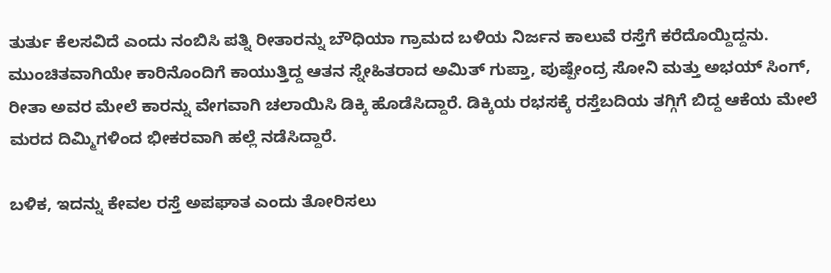ತುರ್ತು ಕೆಲಸವಿದೆ ಎಂದು ನಂಬಿಸಿ ಪತ್ನಿ ರೀತಾರನ್ನು ಬೌಧಿಯಾ ಗ್ರಾಮದ ಬಳಿಯ ನಿರ್ಜನ ಕಾಲುವೆ ರಸ್ತೆಗೆ ಕರೆದೊಯ್ದಿದ್ದನು. ಮುಂಚಿತವಾಗಿಯೇ ಕಾರಿನೊಂದಿಗೆ ಕಾಯುತ್ತಿದ್ದ ಆತನ ಸ್ನೇಹಿತರಾದ ಅಮಿತ್ ಗುಪ್ತಾ, ಪುಷ್ಪೇಂದ್ರ ಸೋನಿ ಮತ್ತು ಅಭಯ್ ಸಿಂಗ್, ರೀತಾ ಅವರ ಮೇಲೆ ಕಾರನ್ನು ವೇಗವಾಗಿ ಚಲಾಯಿಸಿ ಡಿಕ್ಕಿ ಹೊಡೆಸಿದ್ದಾರೆ. ಡಿಕ್ಕಿಯ ರಭಸಕ್ಕೆ ರಸ್ತೆಬದಿಯ ತಗ್ಗಿಗೆ ಬಿದ್ದ ಆಕೆಯ ಮೇಲೆ ಮರದ ದಿಮ್ಮಿಗಳಿಂದ ಭೀಕರವಾಗಿ ಹಲ್ಲೆ ನಡೆಸಿದ್ದಾರೆ.

ಬಳಿಕ, ಇದನ್ನು ಕೇವಲ ರಸ್ತೆ ಅಪಘಾತ ಎಂದು ತೋರಿಸಲು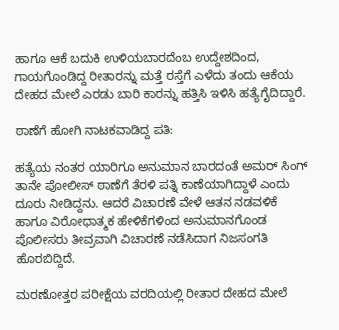ಹಾಗೂ ಆಕೆ ಬದುಕಿ ಉಳಿಯಬಾರದೆಂಬ ಉದ್ದೇಶದಿಂದ, ಗಾಯಗೊಂಡಿದ್ದ ರೀತಾರನ್ನು ಮತ್ತೆ ರಸ್ತೆಗೆ ಎಳೆದು ತಂದು ಆಕೆಯ ದೇಹದ ಮೇಲೆ ಎರಡು ಬಾರಿ ಕಾರನ್ನು ಹತ್ತಿಸಿ ಇಳಿಸಿ ಹತ್ಯೆಗೈದಿದ್ದಾರೆ.

ಠಾಣೆಗೆ ಹೋಗಿ ನಾಟಕವಾಡಿದ್ದ ಪತಿ:

ಹತ್ಯೆಯ ನಂತರ ಯಾರಿಗೂ ಅನುಮಾನ ಬಾರದಂತೆ ಅಮರ್ ಸಿಂಗ್ ತಾನೇ ಪೋಲೀಸ್ ಠಾಣೆಗೆ ತೆರಳಿ ಪತ್ನಿ ಕಾಣೆಯಾಗಿದ್ದಾಳೆ ಎಂದು ದೂರು ನೀಡಿದ್ದನು. ಆದರೆ ವಿಚಾರಣೆ ವೇಳೆ ಆತನ ನಡವಳಿಕೆ ಹಾಗೂ ವಿರೋಧಾತ್ಮಕ ಹೇಳಿಕೆಗಳಿಂದ ಅನುಮಾನಗೊಂಡ ಪೊಲೀಸರು ತೀವ್ರವಾಗಿ ವಿಚಾರಣೆ ನಡೆಸಿದಾಗ ನಿಜಸಂಗತಿ ಹೊರಬಿದ್ದಿದೆ.

ಮರಣೋತ್ತರ ಪರೀಕ್ಷೆಯ ವರದಿಯಲ್ಲಿ ರೀತಾರ ದೇಹದ ಮೇಲೆ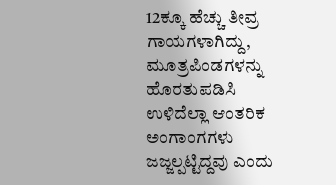12ಕ್ಕೂ ಹೆಚ್ಚು ತೀವ್ರ ಗಾಯಗಳಾಗಿದ್ದು, ಮೂತ್ರಪಿಂಡಗಳನ್ನು ಹೊರತುಪಡಿಸಿ ಉಳಿದೆಲ್ಲಾ ಆಂತರಿಕ ಅಂಗಾಂಗಗಳು ಜಜ್ಜಲ್ಪಟ್ಟಿದ್ದವು ಎಂದು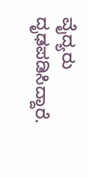ವೈದ್ಯರು ದೃಢಪಡಿಸಿದ್ದಾರೆ.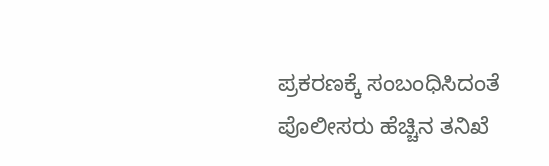ಪ್ರಕರಣಕ್ಕೆ ಸಂಬಂಧಿಸಿದಂತೆ ಪೊಲೀಸರು ಹೆಚ್ಚಿನ ತನಿಖೆ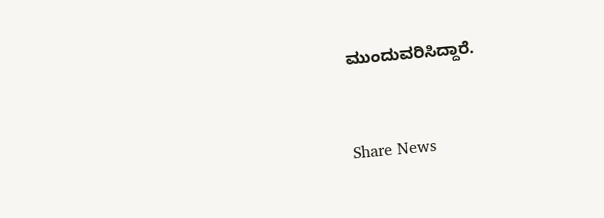ಮುಂದುವರಿಸಿದ್ದಾರೆ.


Share News